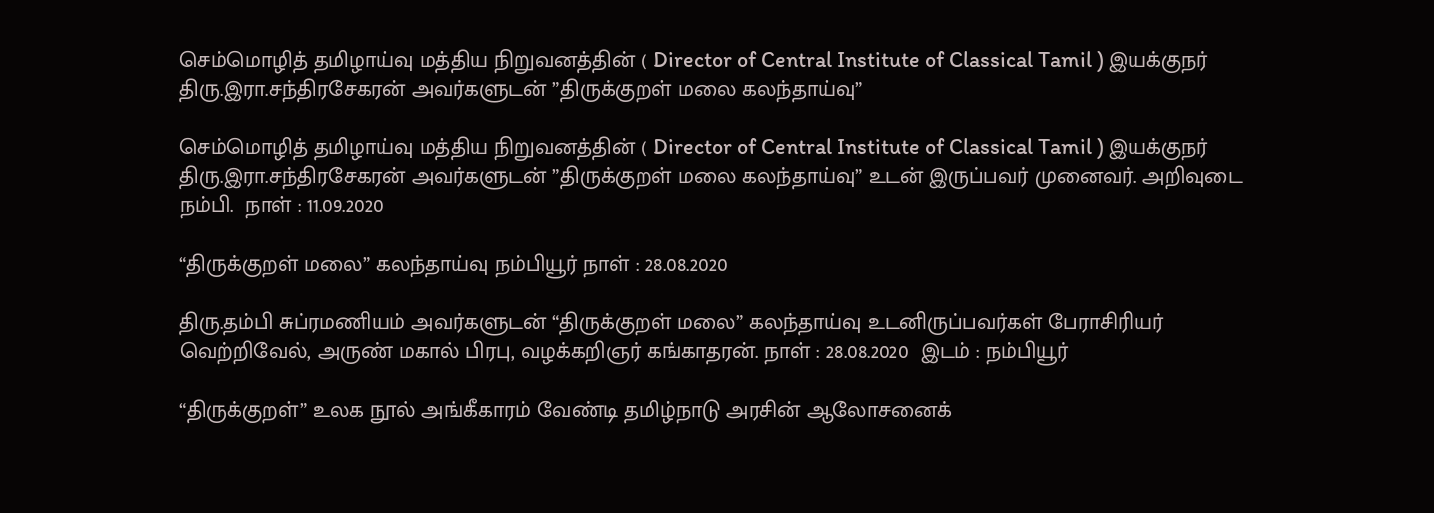செம்மொழித் தமிழாய்வு மத்திய நிறுவனத்தின் ( Director of Central Institute of Classical Tamil ) இயக்குநர் திரு.இரா.சந்திரசேகரன் அவர்களுடன் ”திருக்குறள் மலை கலந்தாய்வு”

செம்மொழித் தமிழாய்வு மத்திய நிறுவனத்தின் ( Director of Central Institute of Classical Tamil ) இயக்குநர் திரு.இரா.சந்திரசேகரன் அவர்களுடன் ”திருக்குறள் மலை கலந்தாய்வு” உடன் இருப்பவர் முனைவர். அறிவுடை நம்பி.  நாள் : 11.09.2020

“திருக்குறள் மலை” கலந்தாய்வு நம்பியூர் நாள் : 28.08.2020

திரு.தம்பி சுப்ரமணியம் அவர்களுடன் “திருக்குறள் மலை” கலந்தாய்வு உடனிருப்பவர்கள் பேராசிரியர் வெற்றிவேல், அருண் மகால் பிரபு, வழக்கறிஞர் கங்காதரன். நாள் : 28.08.2020  இடம் : நம்பியூர்

“திருக்குறள்” உலக நூல் அங்கீகாரம் வேண்டி தமிழ்நாடு அரசின் ஆலோசனைக்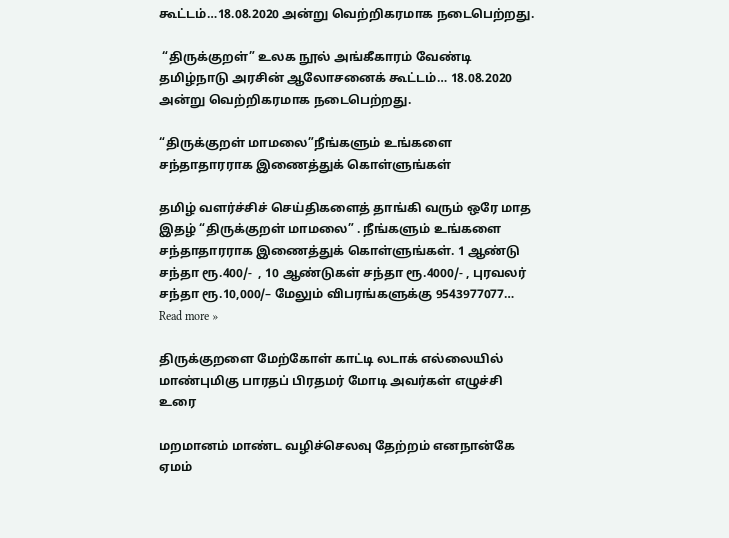கூட்டம்…18.08.2020 அன்று வெற்றிகரமாக நடைபெற்றது.

 “திருக்குறள்” உலக நூல் அங்கீகாரம் வேண்டி தமிழ்நாடு அரசின் ஆலோசனைக் கூட்டம்… 18.08.2020 அன்று வெற்றிகரமாக நடைபெற்றது.

“திருக்குறள் மாமலை”நீங்களும் உங்களை சந்தாதாரராக இணைத்துக் கொள்ளுங்கள்

தமிழ் வளர்ச்சிச் செய்திகளைத் தாங்கி வரும் ஒரே மாத இதழ் “திருக்குறள் மாமலை” . நீங்களும் உங்களை சந்தாதாரராக இணைத்துக் கொள்ளுங்கள். 1 ஆண்டு சந்தா ரூ.400/-  , 10 ஆண்டுகள் சந்தா ரூ.4000/- , புரவலர் சந்தா ரூ.10,000/– மேலும் விபரங்களுக்கு 9543977077… Read more »

திருக்குறளை மேற்கோள் காட்டி லடாக் எல்லையில் மாண்புமிகு பாரதப் பிரதமர் மோடி அவர்கள் எழுச்சி உரை

மறமானம் மாண்ட வழிச்செலவு தேற்றம் எனநான்கே ஏமம்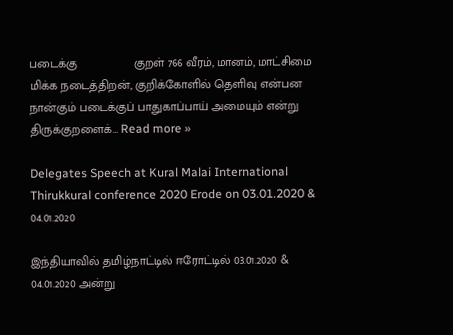படைக்கு                 குறள் 766 வீரம், மானம், மாட்சிமை மிக்க நடைத்திறன், குறிக்கோளில் தெளிவு என்பன நான்கும் படைக்குப் பாதுகாப்பாய் அமையும் என்று திருக்குறளைக்… Read more »

Delegates Speech at Kural Malai International Thirukkural conference 2020 Erode on 03.01.2020 & 04.01.2020

இந்தியாவில் தமிழ்நாட்டில் ஈரோட்டில் 03.01.2020 & 04.01.2020 அன்று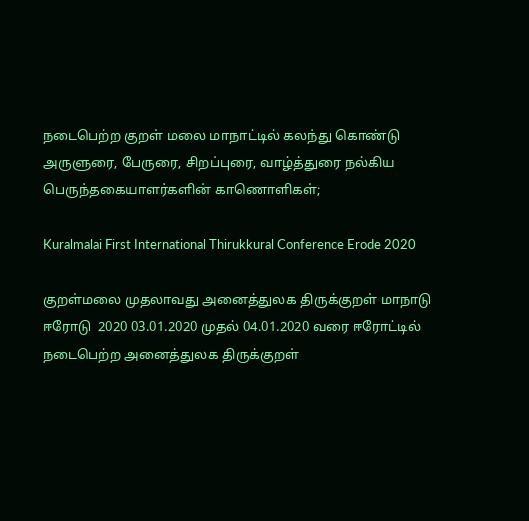நடைபெற்ற குறள் மலை மாநாட்டில் கலந்து கொண்டு அருளுரை, பேருரை, சிறப்புரை, வாழ்த்துரை நல்கிய பெருந்தகையாளர்களின் காணொளிகள்;

Kuralmalai First International Thirukkural Conference Erode 2020

குறள்மலை முதலாவது அனைத்துலக திருக்குறள் மாநாடு ஈரோடு  2020 03.01.2020 முதல் 04.01.2020 வரை ஈரோட்டில் நடைபெற்ற அனைத்துலக திருக்குறள்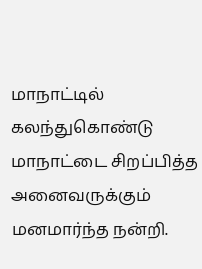மாநாட்டில் கலந்துகொண்டு மாநாட்டை சிறப்பித்த அனைவருக்கும் மனமார்ந்த நன்றி.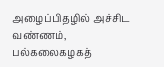அழைப்பிதழில் அச்சிட வண்ணம், பல்கலைகழகத்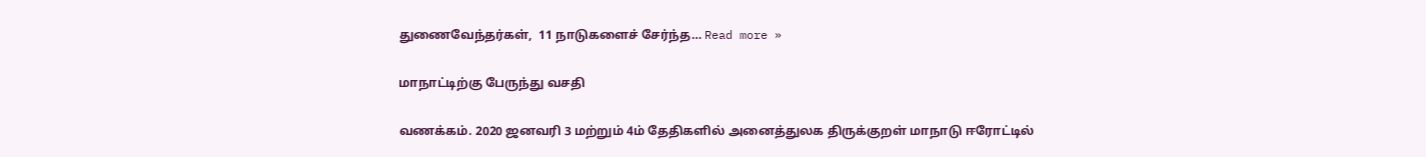துணைவேந்தர்கள்,  11 நாடுகளைச் சேர்ந்த… Read more »

மாநாட்டிற்கு பேருந்து வசதி

வணக்கம். 2020 ஜனவரி 3 மற்றும் 4ம் தேதிகளில் அனைத்துலக திருக்குறள் மாநாடு ஈரோட்டில்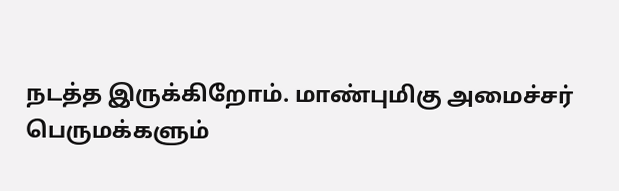நடத்த இருக்கிறோம். மாண்புமிகு அமைச்சர் பெருமக்களும்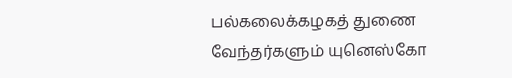பல்கலைக்கழகத் துணை வேந்தர்களும் யுனெஸ்கோ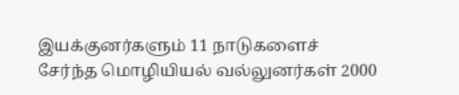இயக்குனர்களும் 11 நாடுகளைச் சேர்ந்த மொழியியல் வல்லுனர்கள் 2000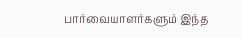பார்வையாளர்களும் இந்த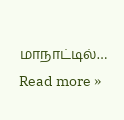மாநாட்டில்… Read more »